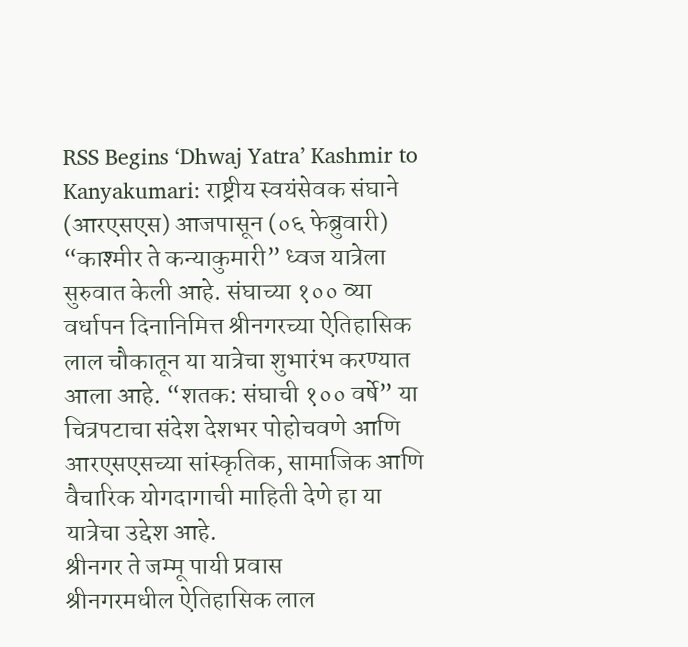RSS Begins ‘Dhwaj Yatra’ Kashmir to Kanyakumari: राष्ट्रीय स्वयंसेवक संघाने (आरएसएस) आजपासून (०६ फेब्रुवारी) “काश्मीर ते कन्याकुमारी” ध्वज यात्रेला सुरुवात केली आहे. संघाच्या १०० व्या वर्धापन दिनानिमित्त श्रीनगरच्या ऐतिहासिक लाल चौकातून या यात्रेचा शुभारंभ करण्यात आला आहे. “शतक: संघाची १०० वर्षे” या चित्रपटाचा संदेश देशभर पोहोचवणे आणि आरएसएसच्या सांस्कृतिक, सामाजिक आणि वैचारिक योगदागाची माहिती देणे हा या यात्रेचा उद्देश आहे.
श्रीनगर ते जम्मू पायी प्रवास
श्रीनगरमधील ऐतिहासिक लाल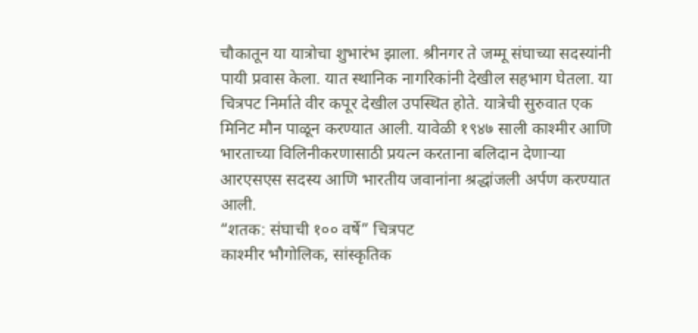चौकातून या यात्रोचा शुभारंभ झाला. श्रीनगर ते जम्मू संघाच्या सदस्यांनी पायी प्रवास केला. यात स्थानिक नागरिकांनी देखील सहभाग घेतला. या चित्रपट निर्माते वीर कपूर देखील उपस्थित होते. यात्रेची सुरुवात एक मिनिट मौन पाळून करण्यात आली. यावेळी १९४७ साली काश्मीर आणि भारताच्या विलिनीकरणासाठी प्रयत्न करताना बलिदान देणाऱ्या आरएसएस सदस्य आणि भारतीय जवानांना श्रद्धांजली अर्पण करण्यात आली.
“शतक: संघाची १०० वर्षे” चित्रपट
काश्मीर भौगोलिक, सांस्कृतिक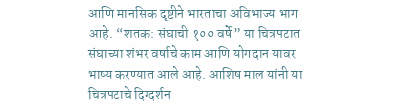आणि मानसिक दृष्टीने भारताचा अविभाज्य भाग आहे. “शतक: संघाची १०० वर्षे” या चित्रपटात संघाच्या शंभर वर्षाचे काम आणि योगदान यावर भाष्य करण्यात आले आहे. आशिष माल यांनी या चित्रपटाचे दिग्दर्शन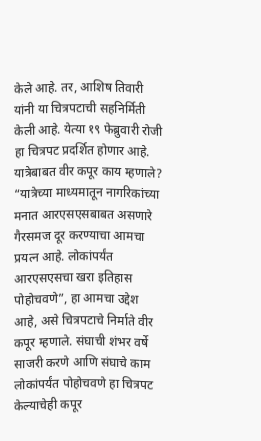केले आहे. तर, आशिष तिवारी यांनी या चित्रपटाची सहनिर्मिती केली आहे. येत्या १९ फेब्रुवारी रोजी हा चित्रपट प्रदर्शित होणार आहे.
यात्रेबाबत वीर कपूर काय म्हणाले?
“यात्रेच्या माध्यमातून नागरिकांच्या मनात आरएसएसबाबत असणारे गैरसमज दूर करण्याचा आमचा प्रयत्न आहे. लोकांपर्यंत आरएसएसचा खरा इतिहास पोहोचवणे”, हा आमचा उद्देश आहे, असे चित्रपटाचे निर्माते वीर कपूर म्हणाले. संघाची शंभर वर्षे साजरी करणे आणि संघाचे काम लोकांपर्यंत पोहोचवणे हा चित्रपट केल्याचेही कपूर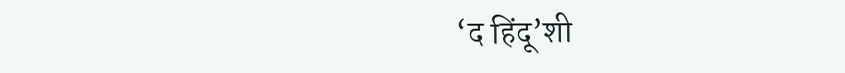‘द हिंदू’शी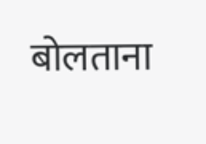बोलताना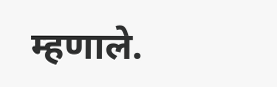म्हणाले.